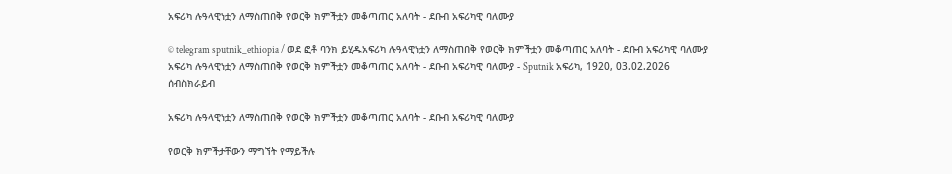አፍሪካ ሉዓላዊነቷን ለማስጠበቅ የወርቅ ክምችቷን መቆጣጠር አለባት - ደቡብ አፍሪካዊ ባለሙያ

© telegram sputnik_ethiopia / ወደ ፎቶ ባንክ ይሂዱአፍሪካ ሉዓላዊነቷን ለማስጠበቅ የወርቅ ክምችቷን መቆጣጠር አለባት - ደቡብ አፍሪካዊ ባለሙያ
አፍሪካ ሉዓላዊነቷን ለማስጠበቅ የወርቅ ክምችቷን መቆጣጠር አለባት - ደቡብ አፍሪካዊ ባለሙያ - Sputnik አፍሪካ, 1920, 03.02.2026
ሰብስክራይብ

አፍሪካ ሉዓላዊነቷን ለማስጠበቅ የወርቅ ክምችቷን መቆጣጠር አለባት - ደቡብ አፍሪካዊ ባለሙያ

የወርቅ ክምችታቸውን ማግኘት የማይችሉ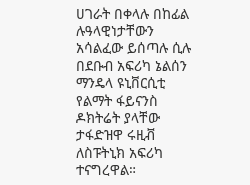ሀገራት በቀላሉ በከፊል ሉዓላዊነታቸውን አሳልፈው ይሰጣሉ ሲሉ በደቡብ አፍሪካ ኔልሰን ማንዴላ ዩኒቨርሲቲ የልማት ፋይናንስ ዶክትሬት ያላቸው ታፋድዝዋ ሩዚቭ ለስፑትኒክ አፍሪካ ተናግረዋል።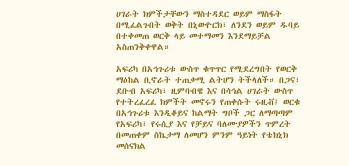ሀገራት ክምችታቸውን ማስተዳደር ወይም ማስፋት በሚፈልጉበት ወቅት በኒውዮርክ፣ ለንደን ወይም ዱባይ በተቀመጠ ወርቅ ላይ መተማመን እንደማይቻል አስጠንቅቀዋል።

አፍሪካ በአኅጉሪቱ ውስጥ ቁጥጥር የሚደረግበት የወርቅ ማዕከል ቢኖራት ተጠቃሚ ልትሆን ትችላለች። በጋና፣ ደቡብ አፍሪካ፣ ዚምባብዌ እና በሳኅል ሀገራት ውስጥ የተትረፈረፈ ክምችት መኖሩን የጠቀሱት ሩዚቭ፤ ወርቁ በአኅጉሪቱ እንዲቆይና ከልማት ግቦች ጋር ለማጣጣም የአፍሪካ፣ የሩሲያ እና የቻይና ባለሙያዎችን ጥምረት በመጠቀም ስኬታማ ለመሆን ምንም ዓይነት የቴክኒክ መሰናክል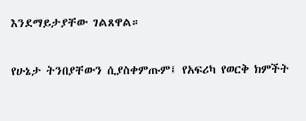እንደማይታያቸው ገልጸዋል።

የሁኔታ ትንበያቸውን ሲያስቀምጡም፤ የአፍሪካ የወርቅ ክምችት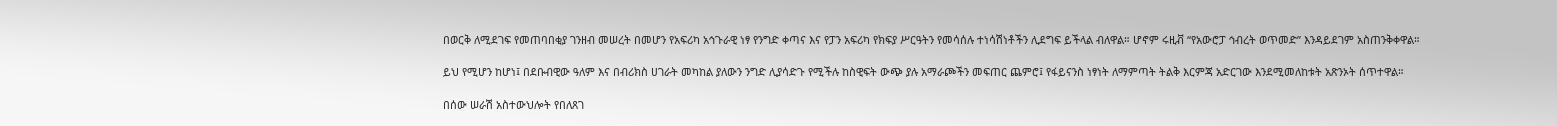በወርቅ ለሚደገፍ የመጠባበቂያ ገንዘብ መሠረት በመሆን የአፍሪካ አኅጉራዊ ነፃ የንግድ ቀጣና እና የፓን አፍሪካ የክፍያ ሥርዓትን የመሳሰሉ ተነሳሽነቶችን ሊደግፍ ይችላል ብለዋል። ሆኖም ሩዚቭ “የአውሮፓ ኅብረት ወጥመድ” እንዳይደገም አስጠንቅቀዋል።

ይህ የሚሆን ከሆነ፤ በደቡብዊው ዓለም እና በብሪክስ ሀገራት መካከል ያለውን ንግድ ሊያሳድጉ የሚችሉ ከስዊፍት ውጭ ያሉ አማራጮችን መፍጠር ጨምሮ፤ የፋይናንስ ነፃነት ለማምጣት ትልቅ እርምጃ አድርገው እንደሚመለከቱት አጽንኦት ሰጥተዋል።

በሰው ሠራሽ አስተውህሎት የበለጸገ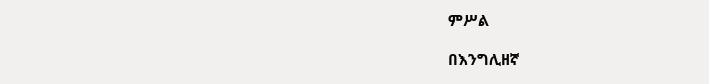ምሥል

በእንግሊዘኛ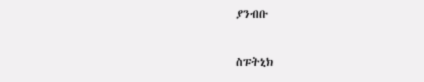ያንብቡ

ስፑትኒክ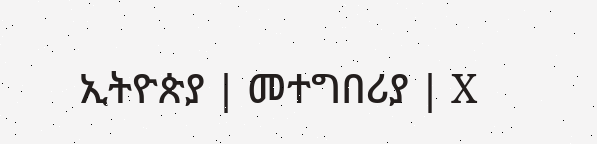ኢትዮጵያ | መተግበሪያ | X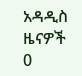አዳዲስ ዜናዎች
0